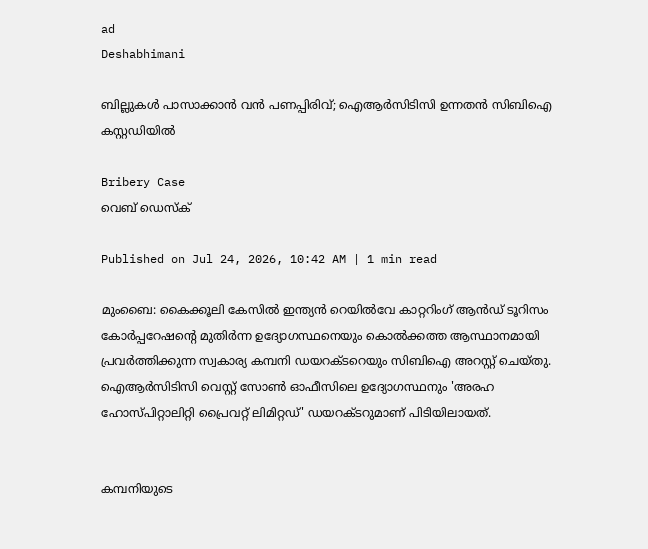ad
Deshabhimani

ബില്ലുകൾ പാസാക്കാൻ വൻ പണപ്പിരിവ്; ഐആര്‍സിടിസി ഉന്നതൻ സിബിഐ കസ്റ്റഡിയിൽ

Bribery Case
വെബ് ഡെസ്ക്

Published on Jul 24, 2026, 10:42 AM | 1 min read

മുംബൈ: കൈക്കൂലി കേസിൽ ഇന്ത്യൻ റെയിൽവേ കാറ്ററിംഗ് ആൻഡ് ടൂറിസം കോർപ്പറേഷന്റെ മുതിർന്ന ഉദ്യോഗസ്ഥനെയും കൊൽക്കത്ത ആസ്ഥാനമായി പ്രവർത്തിക്കുന്ന സ്വകാര്യ കമ്പനി ഡയറക്ടറെയും സിബിഐ അറസ്റ്റ് ചെയ്തു. ഐആർസിടിസി വെസ്റ്റ് സോൺ ഓഫീസിലെ ഉദ്യോഗസ്ഥനും 'അരഹ ഹോസ്പിറ്റാലിറ്റി പ്രൈവറ്റ് ലിമിറ്റഡ്' ഡയറക്ടറുമാണ് പിടിയിലായത്.


കമ്പനിയുടെ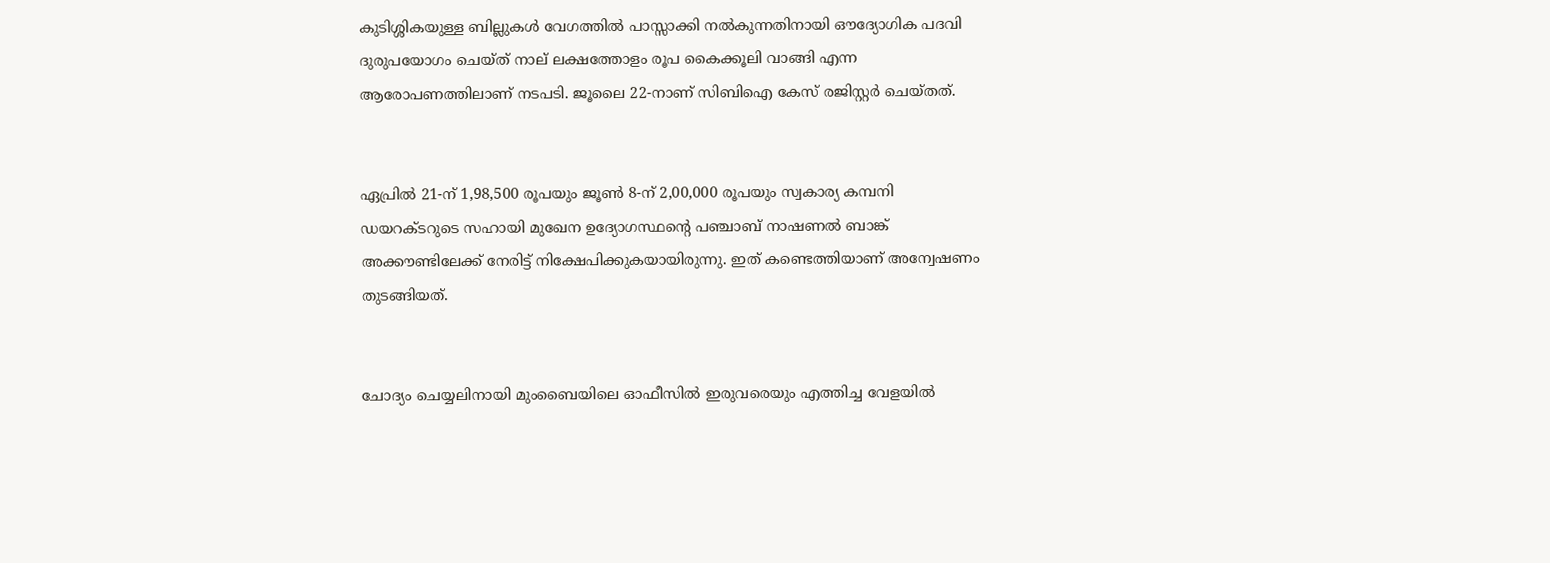കുടിശ്ശികയുള്ള ബില്ലുകൾ വേഗത്തിൽ പാസ്സാക്കി നൽകുന്നതിനായി ഔദ്യോഗിക പദവി ദുരുപയോഗം ചെയ്ത് നാല് ലക്ഷത്തോളം രൂപ കൈക്കൂലി വാങ്ങി എന്ന ആരോപണത്തിലാണ് നടപടി. ജൂലൈ 22-നാണ് സിബിഐ കേസ് രജിസ്റ്റർ ചെയ്തത്.


ഏപ്രിൽ 21-ന് 1,98,500 രൂപയും ജൂൺ 8-ന് 2,00,000 രൂപയും സ്വകാര്യ കമ്പനി ഡയറക്ടറുടെ സഹായി മുഖേന ഉദ്യോഗസ്ഥന്റെ പഞ്ചാബ് നാഷണൽ ബാങ്ക് അക്കൗണ്ടിലേക്ക് നേരിട്ട് നിക്ഷേപിക്കുകയായിരുന്നു. ഇത് കണ്ടെത്തിയാണ് അന്വേഷണം തുടങ്ങിയത്.


ചോദ്യം ചെയ്യലിനായി മുംബൈയിലെ ഓഫീസിൽ ഇരുവരെയും എത്തിച്ച വേളയിൽ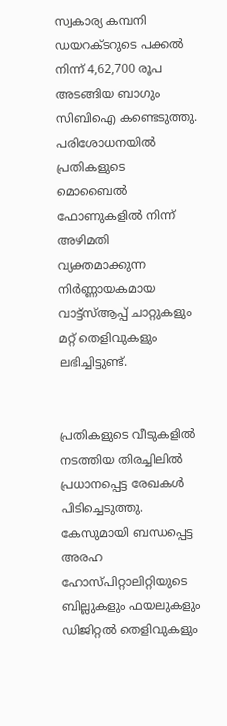സ്വകാര്യ കമ്പനി ഡയറക്ടറുടെ പക്കൽ നിന്ന് 4,62,700 രൂപ അടങ്ങിയ ബാഗും സിബിഐ കണ്ടെടുത്തു. പരിശോധനയിൽ പ്രതികളുടെ മൊബൈൽ ഫോണുകളിൽ നിന്ന് അഴിമതി വ്യക്തമാക്കുന്ന നിർണ്ണായകമായ വാട്ട്‌സ്ആപ്പ് ചാറ്റുകളും മറ്റ് തെളിവുകളും ലഭിച്ചിട്ടുണ്ട്.


പ്രതികളുടെ വീടുകളിൽ നടത്തിയ തിരച്ചിലിൽ പ്രധാനപ്പെട്ട രേഖകൾ പിടിച്ചെടുത്തു. കേസുമായി ബന്ധപ്പെട്ട അരഹ ഹോസ്പിറ്റാലിറ്റിയുടെ ബില്ലുകളും ഫയലുകളും ഡിജിറ്റൽ തെളിവുകളും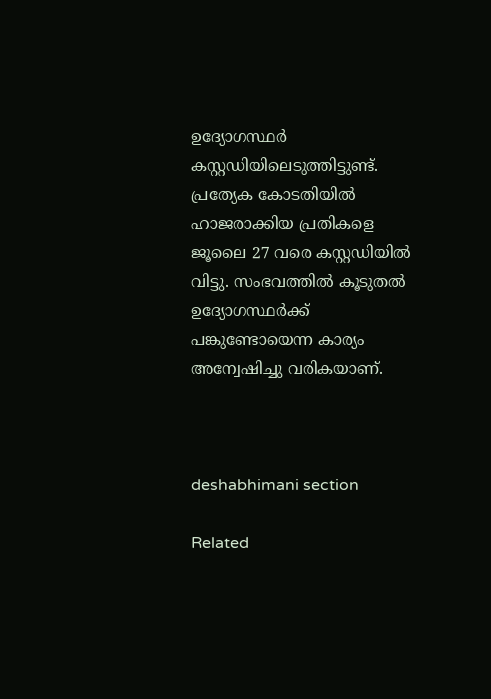ഉദ്യോഗസ്ഥർ കസ്റ്റഡിയിലെടുത്തിട്ടുണ്ട്. പ്രത്യേക കോടതിയിൽ ഹാജരാക്കിയ പ്രതികളെ ജൂലൈ 27 വരെ കസ്റ്റഡിയിൽ വിട്ടു. സംഭവത്തിൽ കൂടുതൽ ഉദ്യോഗസ്ഥർക്ക് പങ്കുണ്ടോയെന്ന കാര്യം അന്വേഷിച്ചു വരികയാണ്.



deshabhimani section

Related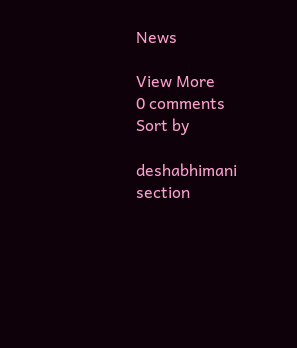News

View More
0 comments
Sort by

deshabhimani section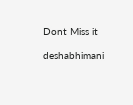Dont Miss it

deshabhimani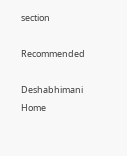section

Recommended

Deshabhimani
Home